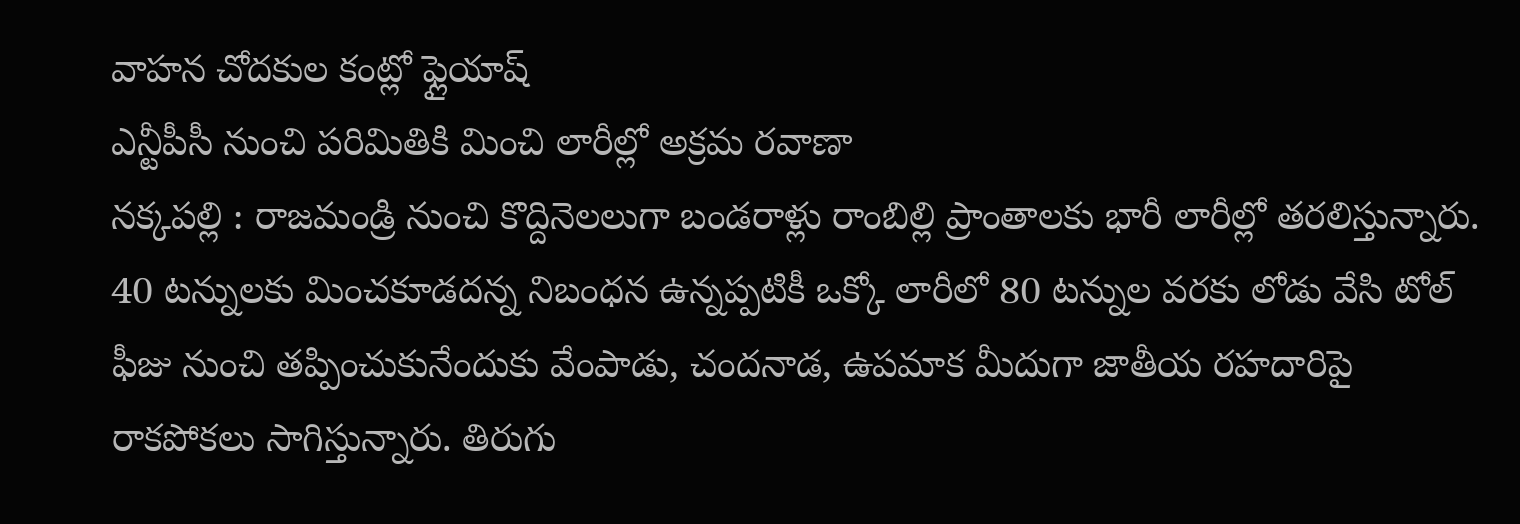వాహన చోదకుల కంట్లో ఫ్లైయాష్
ఎన్టీపీసీ నుంచి పరిమితికి మించి లారీల్లో అక్రమ రవాణా
నక్కపల్లి : రాజమండ్రి నుంచి కొద్దినెలలుగా బండరాళ్లు రాంబిల్లి ప్రాంతాలకు భారీ లారీల్లో తరలిస్తున్నారు. 40 టన్నులకు మించకూడదన్న నిబంధన ఉన్నప్పటికీ ఒక్కో లారీలో 80 టన్నుల వరకు లోడు వేసి టోల్ ఫీజు నుంచి తప్పించుకునేందుకు వేంపాడు, చందనాడ, ఉపమాక మీదుగా జాతీయ రహదారిపై రాకపోకలు సాగిస్తున్నారు. తిరుగు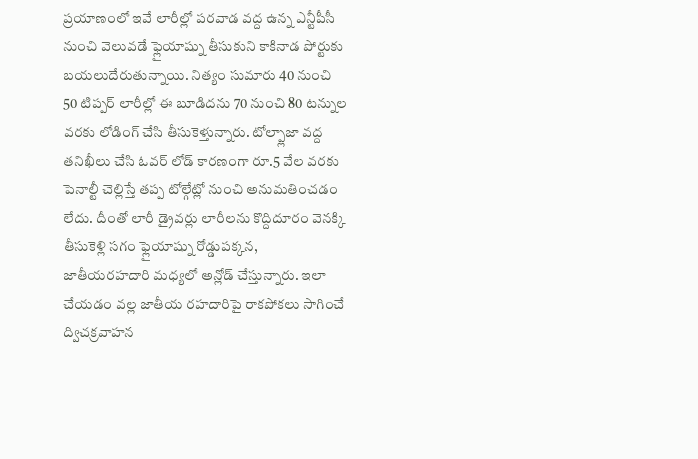ప్రయాణంలో ఇవే లారీల్లో పరవాడ వద్ద ఉన్న ఎన్టీపీసీ నుంచి వెలువడే ఫ్లైయాష్ను తీసుకుని కాకినాడ పోర్టుకు బయలుదేరుతున్నాయి. నిత్యం సుమారు 40 నుంచి 50 టిప్పర్ లారీల్లో ఈ బూడిదను 70 నుంచి 80 టన్నుల వరకు లోడింగ్ చేసి తీసుకెళ్తున్నారు. టోల్ప్లాజా వద్ద తనిఖీలు చేసి ఓవర్ లోడ్ కారణంగా రూ.5 వేల వరకు పెనాల్టీ చెల్లిస్తే తప్ప టోల్గేట్లో నుంచి అనుమతించడం లేదు. దీంతో లారీ డ్రైవర్లు లారీలను కొద్దిదూరం వెనక్కి తీసుకెళ్లి సగం ఫ్లైయాష్ను రోడ్డుపక్కన, జాతీయరహదారి మధ్యలో అన్లోడ్ చేస్తున్నారు. ఇలా చేయడం వల్ల జాతీయ రహదారిపై రాకపోకలు సాగించే ద్విచక్రవాహన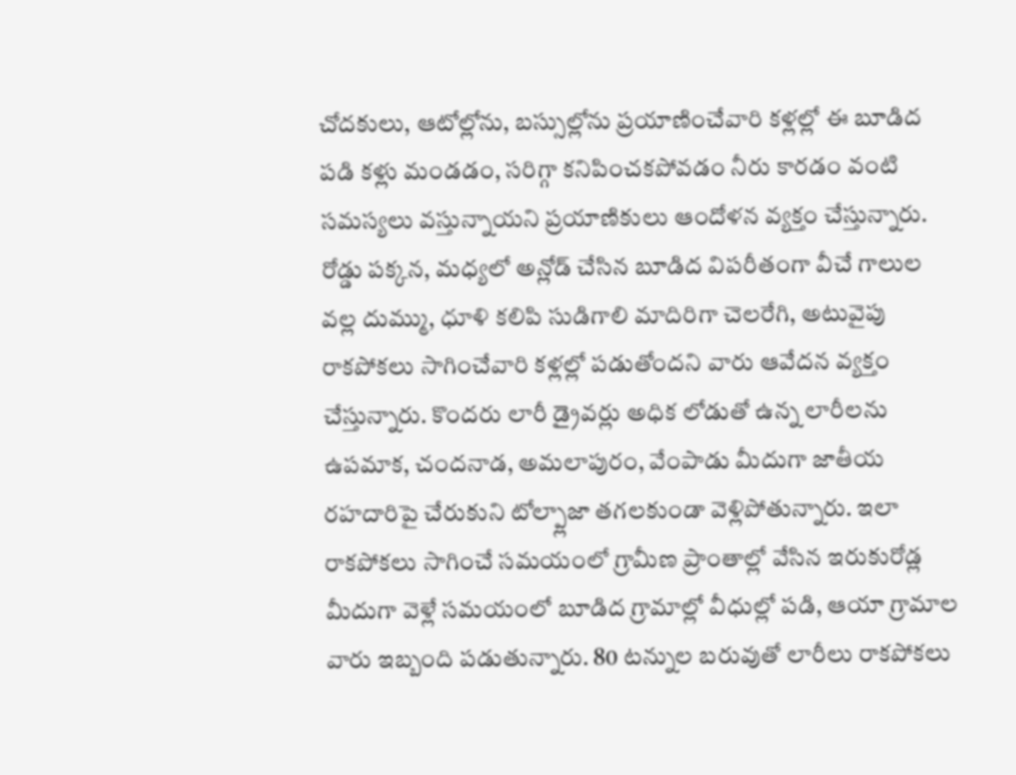చోదకులు, ఆటోల్లోను, బస్సుల్లోను ప్రయాణించేవారి కళ్లల్లో ఈ బూడిద పడి కళ్లు మండడం, సరిగ్గా కనిపించకపోవడం నీరు కారడం వంటి సమస్యలు వస్తున్నాయని ప్రయాణికులు ఆందోళన వ్యక్తం చేస్తున్నారు. రోడ్డు పక్కన, మధ్యలో అన్లోడ్ చేసిన బూడిద విపరీతంగా వీచే గాలుల వల్ల దుమ్ము, ధూళి కలిపి సుడిగాలి మాదిరిగా చెలరేగి, అటువైపు రాకపోకలు సాగించేవారి కళ్లల్లో పడుతోందని వారు ఆవేదన వ్యక్తం చేస్తున్నారు. కొందరు లారీ డ్రైవర్లు అధిక లోడుతో ఉన్న లారీలను ఉపమాక, చందనాడ, అమలాపురం, వేంపాడు మీదుగా జాతీయ రహదారిపై చేరుకుని టోల్ప్లాజా తగలకుండా వెళ్లిపోతున్నారు. ఇలా రాకపోకలు సాగించే సమయంలో గ్రామీణ ప్రాంతాల్లో వేసిన ఇరుకురోడ్ల మీదుగా వెళ్లే సమయంలో బూడిద గ్రామాల్లో వీధుల్లో పడి, ఆయా గ్రామాల వారు ఇబ్బంది పడుతున్నారు. 80 టన్నుల బరువుతో లారీలు రాకపోకలు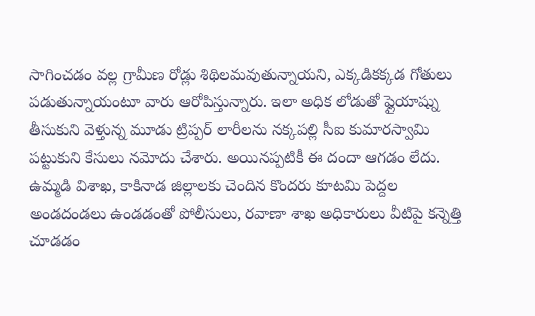సాగించడం వల్ల గ్రామీణ రోడ్లు శిథిలమవుతున్నాయని, ఎక్కడికక్కడ గోతులు పడుతున్నాయంటూ వారు ఆరోపిస్తున్నారు. ఇలా అధిక లోడుతో ఫ్లైయాష్ను తీసుకుని వెళ్తున్న మూడు ట్రిప్పర్ లారీలను నక్కపల్లి సీఐ కుమారస్వామి పట్టుకుని కేసులు నమోదు చేశారు. అయినప్పటికీ ఈ దందా ఆగడం లేదు. ఉమ్మడి విశాఖ, కాకినాడ జిల్లాలకు చెందిన కొందరు కూటమి పెద్దల అండదండలు ఉండడంతో పోలీసులు, రవాణా శాఖ అధికారులు వీటిపై కన్నెత్తి చూడడం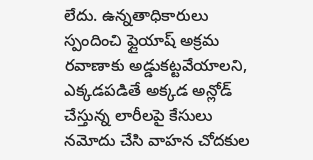లేదు. ఉన్నతాధికారులు స్పందించి ఫ్లైయాష్ అక్రమ రవాణాకు అడ్డుకట్టవేయాలని, ఎక్కడపడితే అక్కడ అన్లోడ్ చేస్తున్న లారీలపై కేసులు నమోదు చేసి వాహన చోదకుల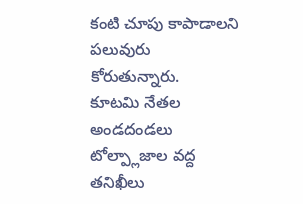కంటి చూపు కాపాడాలని పలువురు కోరుతున్నారు.
కూటమి నేతల అండదండలు
టోల్ప్లాజాల వద్ద తనిఖీలు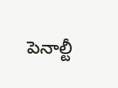పెనాల్టీ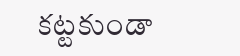కట్టకుండా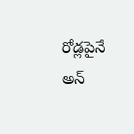రోడ్లపైనే
అన్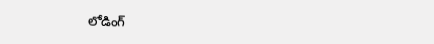లోడింగ్